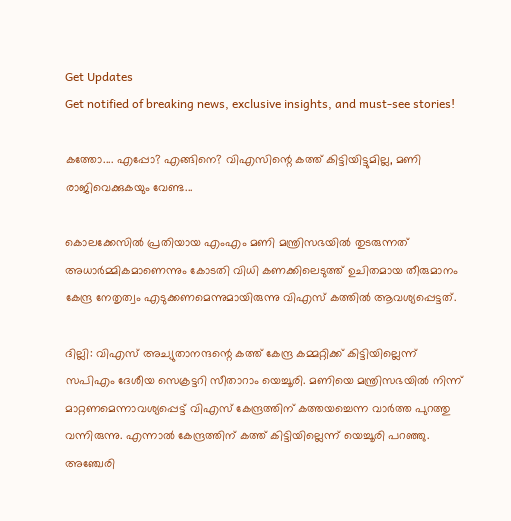Get Updates
Get notified of breaking news, exclusive insights, and must-see stories!

കത്തോ.... എപ്പോ? എങ്ങിനെ? വിഎസിന്റെ കത്ത് കിട്ടിയിട്ടുമില്ല, മണി രാജിവെക്കുകയും വേണ്ട...

കൊലക്കേസില്‍ പ്രതിയായ എംഎം മണി മന്ത്രിസഭയില്‍ തുടരുന്നത് അധാര്‍മ്മികമാണെന്നും കോടതി വിധി കണക്കിലെടുത്ത് ഉചിതമായ തീരുമാനം കേന്ദ്ര നേതൃത്വം എടുക്കണമെന്നുമായിരുന്നു വിഎസ് കത്തില്‍ ആവശ്യപ്പെട്ടത്.

ദില്ലി: വിഎസ് അച്യുതാനന്ദന്റെ കത്ത് കേന്ദ്ര കമ്മറ്റിക്ക് കിട്ടിയില്ലെന്ന് സപിഎം ദേശീയ സെക്രട്ടറി സീതാറാം യെച്ചൂരി. മണിയെ മന്ത്രിസഭയില്‍ നിന്ന് മാറ്റണമെന്നാവശ്യപ്പെട്ട് വിഎസ് കേന്ദ്രത്തിന് കത്തയച്ചെന്ന വാര്‍ത്ത പുറത്തു വന്നിരുന്നു. എന്നാല്‍ കേന്ദ്രത്തിന് കത്ത് കിട്ടിയില്ലെന്ന് യെച്ചൂരി പറഞ്ഞു. അഞ്ചേരി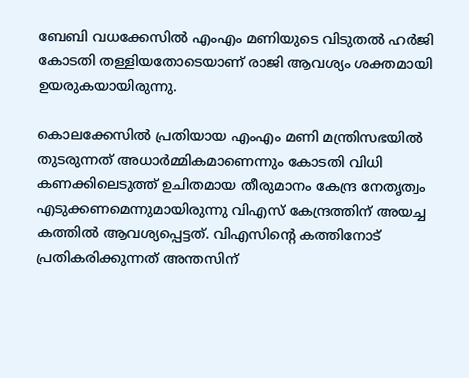ബേബി വധക്കേസില്‍ എംഎം മണിയുടെ വിടുതല്‍ ഹര്‍ജി കോടതി തള്ളിയതോടെയാണ് രാജി ആവശ്യം ശക്തമായി ഉയരുകയായിരുന്നു.

കൊലക്കേസില്‍ പ്രതിയായ എംഎം മണി മന്ത്രിസഭയില്‍ തുടരുന്നത് അധാര്‍മ്മികമാണെന്നും കോടതി വിധി കണക്കിലെടുത്ത് ഉചിതമായ തീരുമാനം കേന്ദ്ര നേതൃത്വം എടുക്കണമെന്നുമായിരുന്നു വിഎസ് കേന്ദ്രത്തിന് അയച്ച കത്തില്‍ ആവശ്യപ്പെട്ടത്. വിഎസിന്റെ കത്തിനോട് പ്രതികരിക്കുന്നത് അന്തസിന്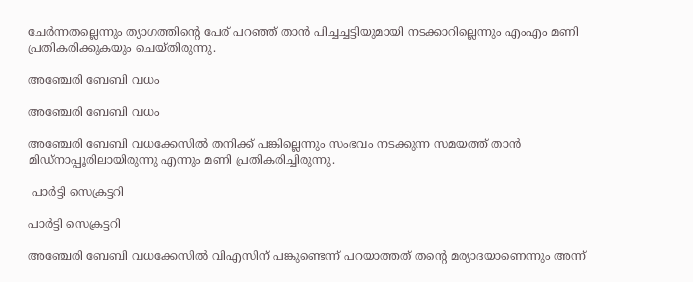ചേര്‍ന്നതല്ലെന്നും ത്യാഗത്തിന്റെ പേര് പറഞ്ഞ് താന്‍ പിച്ചച്ചട്ടിയുമായി നടക്കാറില്ലെന്നും എംഎം മണി പ്രതികരിക്കുകയും ചെയ്തിരുന്നു.

അഞ്ചേരി ബേബി വധം

അഞ്ചേരി ബേബി വധം

അഞ്ചേരി ബേബി വധക്കേസില്‍ തനിക്ക് പങ്കില്ലെന്നും സംഭവം നടക്കുന്ന സമയത്ത് താന്‍ മിഡ്‌നാപ്പൂരിലായിരുന്നു എന്നും മണി പ്രതികരിച്ചിരുന്നു.

 പാര്‍ട്ടി സെക്രട്ടറി

പാര്‍ട്ടി സെക്രട്ടറി

അഞ്ചേരി ബേബി വധക്കേസില്‍ വിഎസിന് പങ്കുണ്ടെന്ന് പറയാത്തത് തന്റെ മര്യാദയാണെന്നും അന്ന്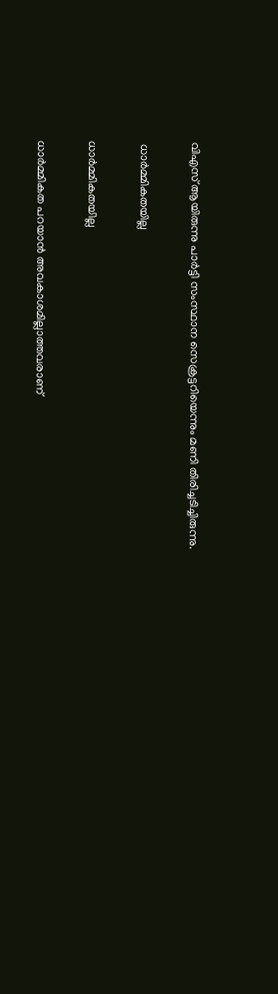വിഎസ് ആയിരുന്നു പാര്‍ട്ടി സംസ്ഥാന സെക്രട്ടറിയെന്നും മണി തിരിച്ചടിച്ചിരുന്നു.

 ധാര്‍മ്മികതയില്ല

ധാര്‍മ്മികതയില്ല

ധാര്‍മ്മികത പറയാന്‍ അവകാശമില്ലാത്തവരാണ്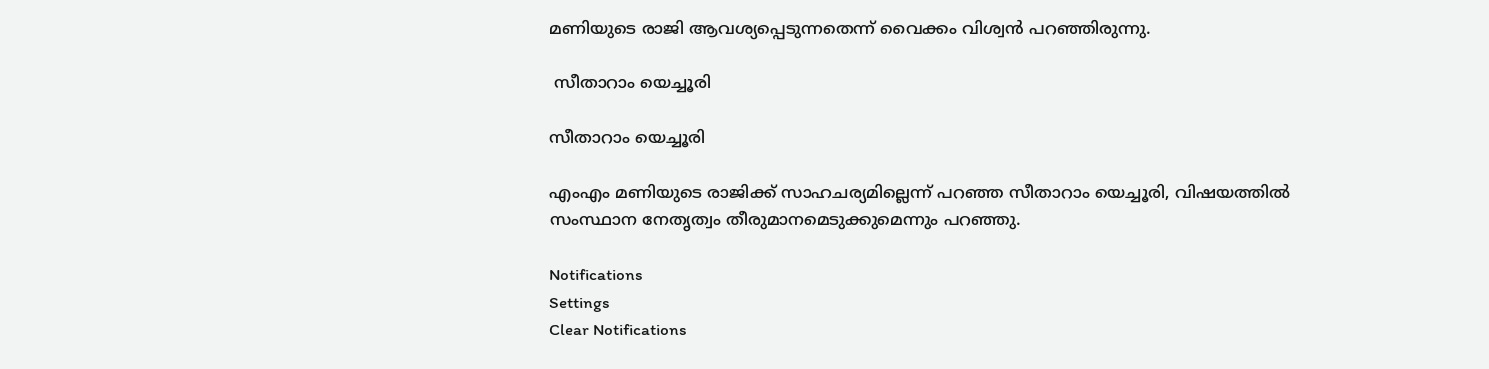മണിയുടെ രാജി ആവശ്യപ്പെടുന്നതെന്ന് വൈക്കം വിശ്വന്‍ പറഞ്ഞിരുന്നു.

 സീതാറാം യെച്ചൂരി

സീതാറാം യെച്ചൂരി

എംഎം മണിയുടെ രാജിക്ക് സാഹചര്യമില്ലെന്ന് പറഞ്ഞ സീതാറാം യെച്ചൂരി, വിഷയത്തില്‍ സംസ്ഥാന നേതൃത്വം തീരുമാനമെടുക്കുമെന്നും പറഞ്ഞു.

Notifications
Settings
Clear Notifications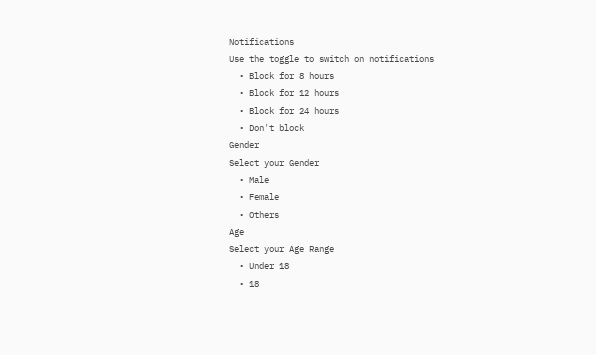Notifications
Use the toggle to switch on notifications
  • Block for 8 hours
  • Block for 12 hours
  • Block for 24 hours
  • Don't block
Gender
Select your Gender
  • Male
  • Female
  • Others
Age
Select your Age Range
  • Under 18
  • 18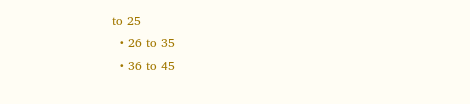to 25
  • 26 to 35
  • 36 to 45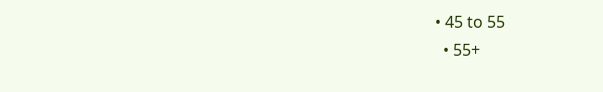• 45 to 55
  • 55+